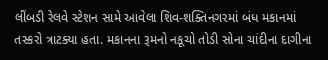લીંબડી રેલવે સ્ટેશન સામે આવેલા શિવ-શક્તિનગરમાં બંધ મકાનમાં તસ્કરો ત્રાટક્યા હતા. મકાનના રૂમનો નકૂચો તોડી સોના ચાંદીના દાગીના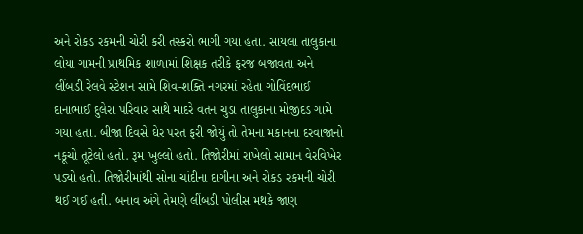અને રોકડ રકમની ચોરી કરી તસ્કરો ભાગી ગયા હતા. સાયલા તાલુકાના લોયા ગામની પ્રાથમિક શાળામાં શિક્ષક તરીકે ફરજ બજાવતા અને લીંબડી રેલવે સ્ટેશન સામે શિવ-શક્તિ નગરમાં રહેતા ગોવિંદભાઈ દાનાભાઈ દુલેરા પરિવાર સાથે માદરે વતન ચુડા તાલુકાના મોજીદડ ગામે ગયા હતા. બીજા દિવસે ઘેર પરત ફરી જોયું તો તેમના મકાનના દરવાજાનો નકૂચો તૂટેલો હતો. રૂમ ખુલ્લો હતો. તિજોરીમાં રાખેલો સામાન વેરવિખેર પડ્યો હતો. તિજોરીમાંથી સોના ચાંદીના દાગીના અને રોકડ રકમની ચોરી થઈ ગઈ હતી. બનાવ અંગે તેમણે લીંબડી પોલીસ મથકે જાણ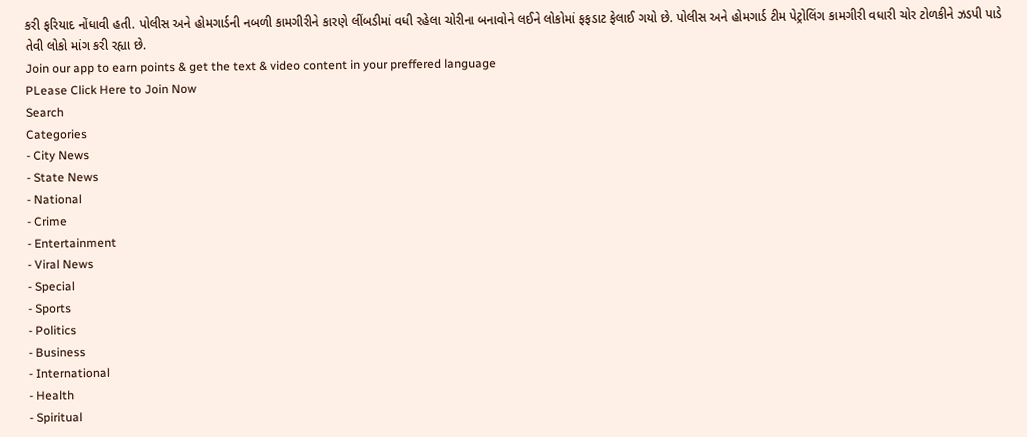કરી ફરિયાદ નોંધાવી હતી. પોલીસ અને હોમગાર્ડની નબળી કામગીરીને કારણે લીંબડીમાં વધી રહેલા ચોરીના બનાવોને લઈને લોકોમાં ફફડાટ ફેલાઈ ગયો છે. પોલીસ અને હોમગાર્ડ ટીમ પેટ્રોલિંગ કામગીરી વધારી ચોર ટોળકીને ઝડપી પાડે તેવી લોકો માંગ કરી રહ્યા છે.
Join our app to earn points & get the text & video content in your preffered language
PLease Click Here to Join Now
Search
Categories
- City News
- State News
- National
- Crime
- Entertainment
- Viral News
- Special
- Sports
- Politics
- Business
- International
- Health
- Spiritual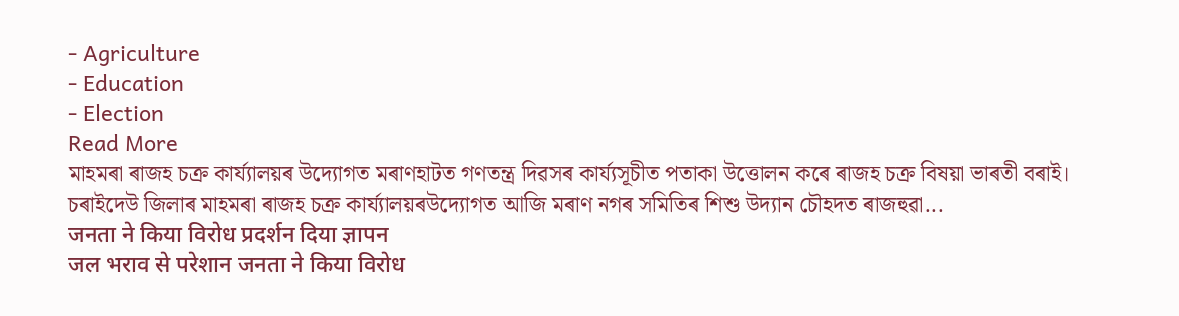- Agriculture
- Education
- Election
Read More
মাহমৰা ৰাজহ চক্ৰ কাৰ্য্যালয়ৰ উদ্যোগত মৰাণহাটত গণতন্ত্ৰ দিৱসৰ কাৰ্য্যসূচীত পতাকা উত্তোলন কৰে ৰাজহ চক্ৰ বিষয়া ভাৰতী বৰাই।
চৰাইদেউ জিলাৰ মাহমৰা ৰাজহ চক্ৰ কাৰ্য্যালয়ৰউদ্যোগত আজি মৰাণ নগৰ সমিতিৰ শিশু উদ্যান চৌহদত ৰাজহুৱা...
जनता ने किया विरोध प्रदर्शन दिया ज्ञापन
जल भराव से परेशान जनता ने किया विरोध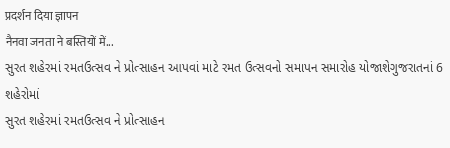प्रदर्शन दिया ज्ञापन
नैनवा जनता ने बस्तियों में...
સુરત શહેરમાં રમતઉત્સવ ને પ્રોત્સાહન આપવાં માટે રમત ઉત્સવનો સમાપન સમારોહ યોજાશેગુજરાતનાં 6 શહેરોમાં
સુરત શહેરમાં રમતઉત્સવ ને પ્રોત્સાહન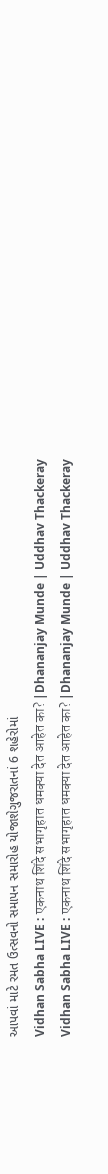આપવાં માટે રમત ઉત્સવનો સમાપન સમારોહ યોજાશેગુજરાતનાં 6 શહેરોમાં
Vidhan Sabha LIVE : एकनाथ शिंदे सभागृहात धमक्या देत आहेत का? |Dhananjay Munde | Uddhav Thackeray
Vidhan Sabha LIVE : एकनाथ शिंदे सभागृहात धमक्या देत आहेत का? |Dhananjay Munde | Uddhav Thackeray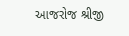આજરોજ શ્રીજી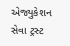એજ્યુકેશન સેવા ટ્રસ્ટ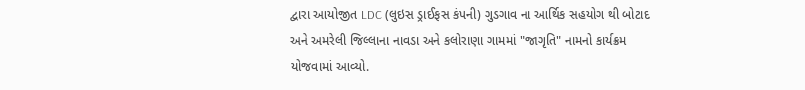દ્વારા આયોજીત LDC (લુઇસ ડ્રાઈફસ કંપની) ગુડગાવ ના આર્થિક સહયોગ થી બોટાદ અને અમરેલી જિલ્લાના નાવડા અને કલોરાણા ગામમાં "જાગૃતિ" નામનો કાર્યક્રમ યોજવામાં આવ્યો.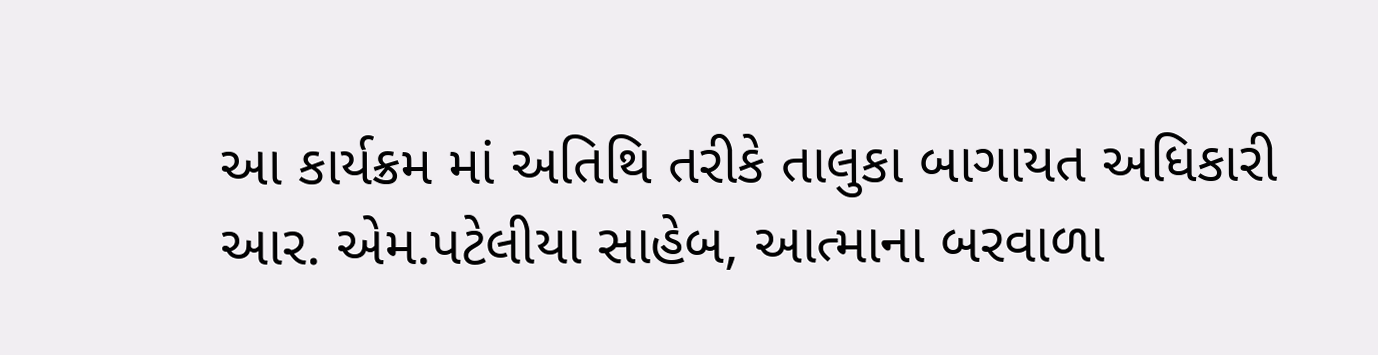આ કાર્યક્રમ માં અતિથિ તરીકે તાલુકા બાગાયત અધિકારી આર. એમ.પટેલીયા સાહેબ, આત્માના બરવાળા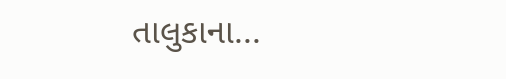તાલુકાના...